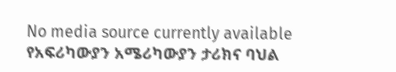No media source currently available
የአፍሪካውያን አሜሪካውያን ታሪክና ባህል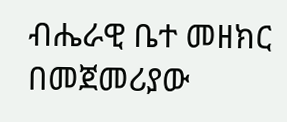ብሔራዊ ቤተ መዘክር በመጀመሪያው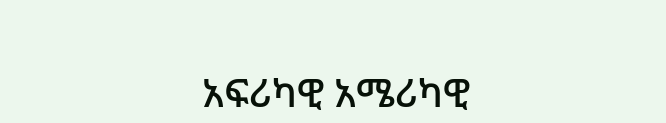አፍሪካዊ አሜሪካዊ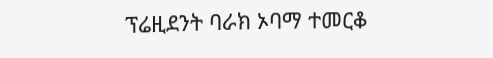ፕሬዚደንት ባራክ ኦባማ ተመርቆ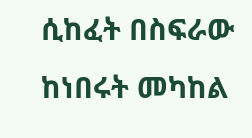ሲከፈት በስፍራው ከነበሩት መካከል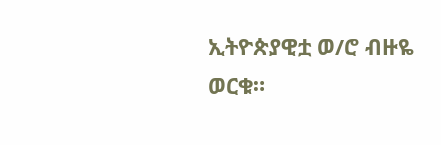ኢትዮጵያዊቷ ወ/ሮ ብዙዬ ወርቁ።